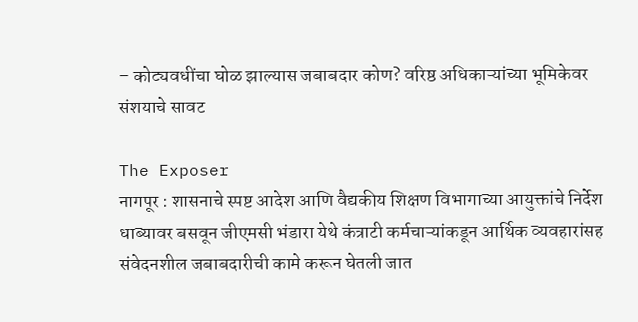– कोट्यवधींचा घोळ झाल्यास जबाबदार कोण? वरिष्ठ अधिकाऱ्यांच्या भूमिकेवर संशयाचे सावट

The Exposer
नागपूर : शासनाचे स्पष्ट आदेश आणि वैद्यकीय शिक्षण विभागाच्या आयुक्तांचे निर्देश धाब्यावर बसवून जीएमसी भंडारा येथे कंत्राटी कर्मचाऱ्यांकडून आर्थिक व्यवहारांसह संवेदनशील जबाबदारीची कामे करून घेतली जात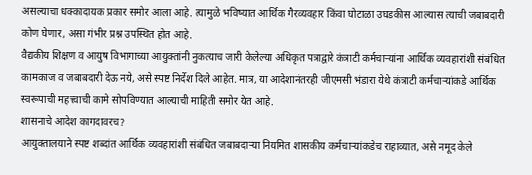असल्याचा धक्कादायक प्रकार समोर आला आहे. त्यामुळे भविष्यात आर्थिक गैरव्यवहार किंवा घोटाळा उघडकीस आल्यास त्याची जबाबदारी कोण घेणार, असा गंभीर प्रश्न उपस्थित होत आहे.
वैद्यकीय शिक्षण व आयुष विभागाच्या आयुक्तांनी नुकत्याच जारी केलेल्या अधिकृत पत्राद्वारे कंत्राटी कर्मचाऱ्यांना आर्थिक व्यवहारांशी संबंधित कामकाज व जबाबदारी देऊ नये, असे स्पष्ट निर्देश दिले आहेत. मात्र, या आदेशानंतरही जीएमसी भंडारा येथे कंत्राटी कर्मचाऱ्यांकडे आर्थिक स्वरूपाची महत्त्वाची कामे सोपविण्यात आल्याची माहिती समोर येत आहे.
शासनाचे आदेश कागदावरच?
आयुक्तालयाने स्पष्ट शब्दांत आर्थिक व्यवहारांशी संबंधित जबाबदाऱ्या नियमित शासकीय कर्मचाऱ्यांकडेच राहाव्यात, असे नमूद केले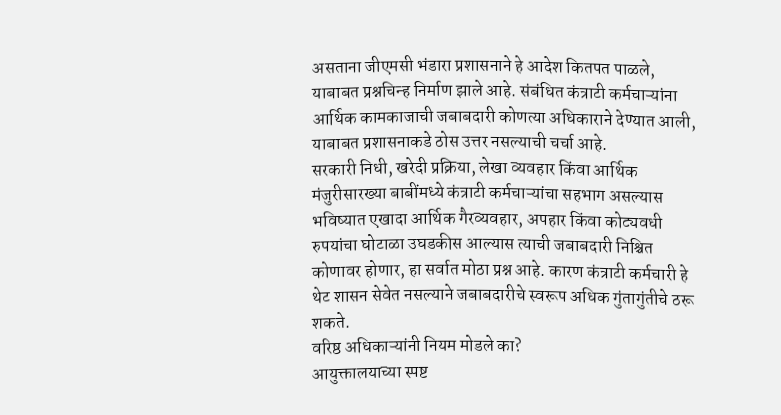असताना जीएमसी भंडारा प्रशासनाने हे आदेश कितपत पाळले, याबाबत प्रश्नचिन्ह निर्माण झाले आहे. संबंधित कंत्राटी कर्मचाऱ्यांना आर्थिक कामकाजाची जबाबदारी कोणत्या अधिकाराने देण्यात आली, याबाबत प्रशासनाकडे ठोस उत्तर नसल्याची चर्चा आहे.
सरकारी निधी, खरेदी प्रक्रिया, लेखा व्यवहार किंवा आर्थिक मंजुरीसारख्या बाबींमध्ये कंत्राटी कर्मचाऱ्यांचा सहभाग असल्यास भविष्यात एखादा आर्थिक गैरव्यवहार, अपहार किंवा कोट्यवधी रुपयांचा घोटाळा उघडकीस आल्यास त्याची जबाबदारी निश्चित कोणावर होणार, हा सर्वात मोठा प्रश्न आहे. कारण कंत्राटी कर्मचारी हे थेट शासन सेवेत नसल्याने जबाबदारीचे स्वरूप अधिक गुंतागुंतीचे ठरू शकते.
वरिष्ठ अधिकाऱ्यांनी नियम मोडले का?
आयुक्तालयाच्या स्पष्ट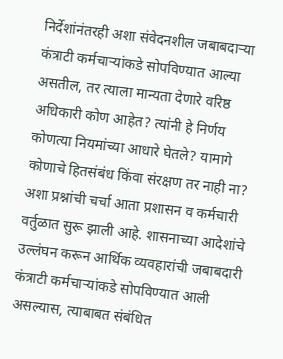निर्देशांनंतरही अशा संवेदनशील जबाबदाऱ्या कंत्राटी कर्मचाऱ्यांकडे सोपविण्यात आल्या असतील, तर त्याला मान्यता देणारे वरिष्ठ अधिकारी कोण आहेत? त्यांनी हे निर्णय कोणत्या नियमांच्या आधारे घेतले? यामागे कोणाचे हितसंबंध किंवा संरक्षण तर नाही ना? अशा प्रश्नांची चर्चा आता प्रशासन व कर्मचारी वर्तुळात सुरू झाली आहे. शासनाच्या आदेशांचे उल्लंघन करून आर्थिक व्यवहारांची जबाबदारी कंत्राटी कर्मचाऱ्यांकडे सोपविण्यात आली असल्यास, त्याबाबत संबंधित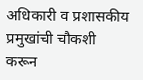अधिकारी व प्रशासकीय प्रमुखांची चौकशी करून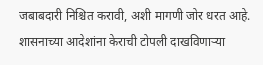जबाबदारी निश्चित करावी, अशी मागणी जोर धरत आहे. शासनाच्या आदेशांना केराची टोपली दाखविणाऱ्या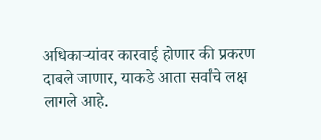अधिकाऱ्यांवर कारवाई होणार की प्रकरण दाबले जाणार, याकडे आता सर्वांचे लक्ष लागले आहे.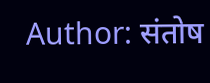Author: संतोष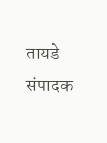तायडे
संपादक